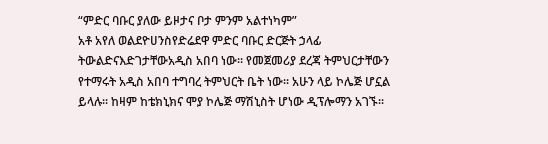“ምድር ባቡር ያለው ይዞታና ቦታ ምንም አልተነካም”
አቶ አየለ ወልደዮሀንስየድሬደዋ ምድር ባቡር ድርጅት ኃላፊ
ትውልድናእድገታቸውአዲስ አበባ ነው፡፡ የመጀመሪያ ደረጃ ትምህርታቸውን የተማሩት አዲስ አበባ ተግባረ ትምህርት ቤት ነው፡፡ አሁን ላይ ኮሌጅ ሆኗል ይላሉ፡፡ ከዛም ከቴክኒክና ሞያ ኮሌጅ ማሽኒስት ሆነው ዲፕሎማን አገኙ፡፡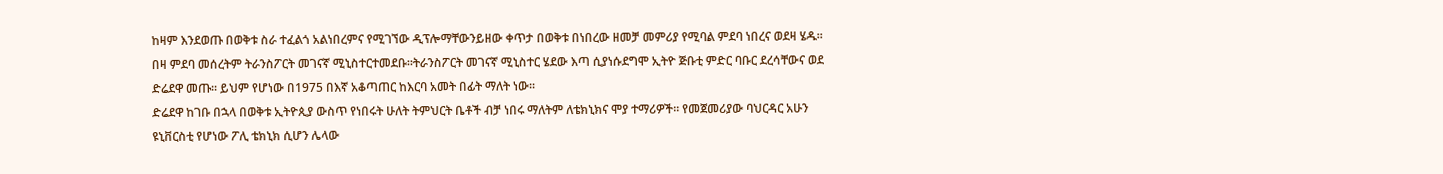ከዛም እንደወጡ በወቅቱ ስራ ተፈልጎ አልነበረምና የሚገኘው ዲፕሎማቸውንይዘው ቀጥታ በወቅቱ በነበረው ዘመቻ መምሪያ የሚባል ምደባ ነበረና ወደዛ ሄዱ፡፡ በዛ ምደባ መሰረትም ትራንስፖርት መገናኛ ሚኒስተርተመደቡ፡፡ትራንስፖርት መገናኛ ሚኒስተር ሄደው እጣ ሲያነሱደግሞ ኢትዮ ጅቡቲ ምድር ባቡር ደረሳቸውና ወደ ድሬደዋ መጡ፡፡ ይህም የሆነው በ1975 በእኛ አቆጣጠር ከእርባ አመት በፊት ማለት ነው፡፡
ድሬደዋ ከገቡ በኋላ በወቅቱ ኢትዮጲያ ውስጥ የነበሩት ሁለት ትምህርት ቤቶች ብቻ ነበሩ ማለትም ለቴክኒክና ሞያ ተማሪዎች፡፡ የመጀመሪያው ባህርዳር አሁን ዩኒቨርስቲ የሆነው ፖሊ ቴክኒክ ሲሆን ሌላው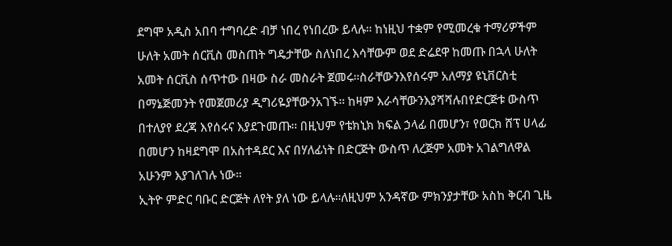ደግሞ አዲስ አበባ ተግባረድ ብቻ ነበረ የነበረው ይላሉ፡፡ ከነዚህ ተቋም የሚመረቁ ተማሪዎችም ሁለት አመት ሰርቪስ መስጠት ግዴታቸው ስለነበረ እሳቸውም ወደ ድሬደዋ ከመጡ በኋላ ሁለት አመት ሰርቪስ ሰጥተው በዛው ስራ መስራት ጀመሩ፡፡ስራቸውንእየሰሩም አለማያ ዩኒቨርስቲ በማኔጅመንት የመጀመሪያ ዲግሪዬያቸውንአገኙ፡፡ ከዛም እራሳቸውንእያሻሻሉበየድርጅቱ ውስጥ በተለያየ ደረጃ እየሰሩና እያደጉመጡ፡፡ በዚህም የቴክኒክ ክፍል ኃላፊ በመሆን፣ የወርክ ሸፕ ሀላፊ በመሆን ከዛደግሞ በአስተዳደር እና በሃለፊነት በድርጅት ውስጥ ለረጅም አመት አገልግለዋል አሁንም እያገለገሉ ነው፡፡
ኢትዮ ምድር ባቡር ድርጅት ለየት ያለ ነው ይላሉ፡፡ለዚህም አንዳኛው ምክንያታቸው አስከ ቅርብ ጊዜ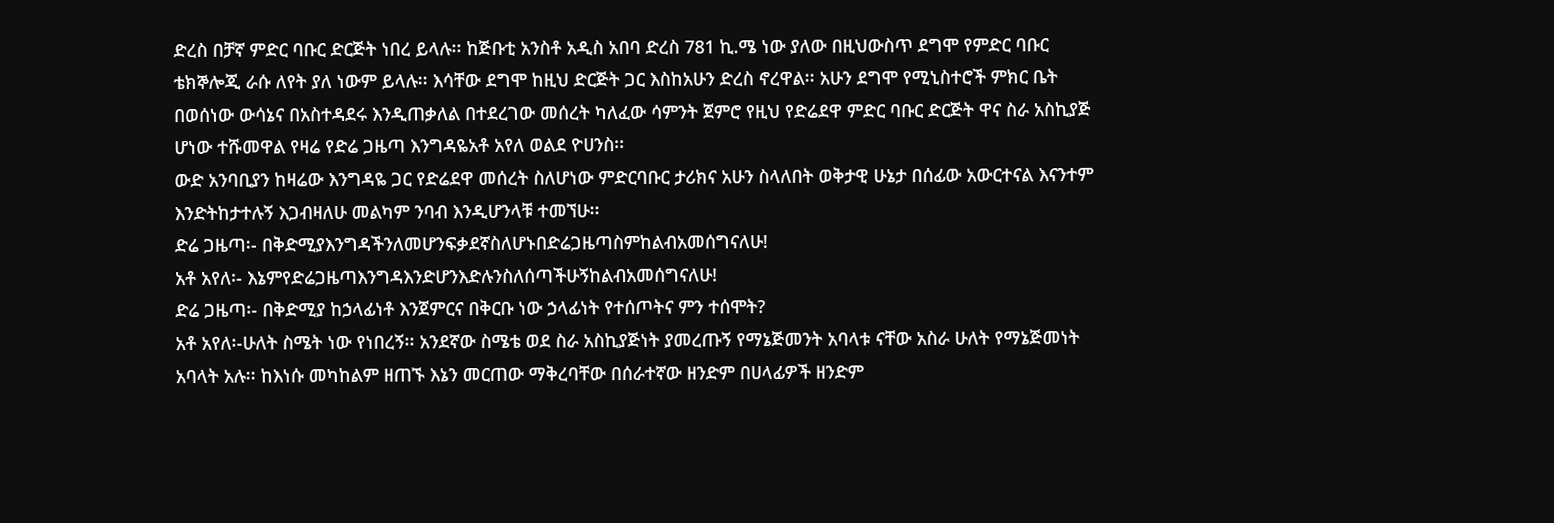ድረስ በቻኛ ምድር ባቡር ድርጅት ነበረ ይላሉ፡፡ ከጅቡቲ አንስቶ አዲስ አበባ ድረስ 781 ኪ.ሜ ነው ያለው በዚህውስጥ ደግሞ የምድር ባቡር ቴክኞሎጂ ራሱ ለየት ያለ ነውም ይላሉ፡፡ እሳቸው ደግሞ ከዚህ ድርጅት ጋር እስከአሁን ድረስ ኖረዋል፡፡ አሁን ደግሞ የሚኒስተሮች ምክር ቤት በወሰነው ውሳኔና በአስተዳደሩ እንዲጠቃለል በተደረገው መሰረት ካለፈው ሳምንት ጀምሮ የዚህ የድሬደዋ ምድር ባቡር ድርጅት ዋና ስራ አስኪያጅ ሆነው ተሹመዋል የዛሬ የድሬ ጋዜጣ እንግዳዬአቶ አየለ ወልደ ዮሀንስ፡፡
ውድ አንባቢያን ከዛሬው እንግዳዬ ጋር የድሬደዋ መሰረት ስለሆነው ምድርባቡር ታሪክና አሁን ስላለበት ወቅታዊ ሁኔታ በሰፊው አውርተናል እናንተም እንድትከታተሉኝ እጋብዛለሁ መልካም ንባብ እንዲሆንላቹ ተመኘሁ፡፡
ድሬ ጋዜጣ፡- በቅድሚያእንግዳችንለመሆንፍቃደኛስለሆኑበድሬጋዜጣስምከልብአመሰግናለሁ!
አቶ አየለ፡- እኔምየድሬጋዜጣእንግዳእንድሆንእድሉንስለሰጣችሁኝከልብአመሰግናለሁ!
ድሬ ጋዜጣ፡- በቅድሚያ ከኃላፊነቶ እንጀምርና በቅርቡ ነው ኃላፊነት የተሰጦትና ምን ተሰሞት?
አቶ አየለ፡-ሁለት ስሜት ነው የነበረኝ፡፡ አንደኛው ስሜቴ ወደ ስራ አስኪያጅነት ያመረጡኝ የማኔጅመንት አባላቱ ናቸው አስራ ሁለት የማኔጅመነት አባላት አሉ፡፡ ከእነሱ መካከልም ዘጠኙ እኔን መርጠው ማቅረባቸው በሰራተኛው ዘንድም በሀላፊዎች ዘንድም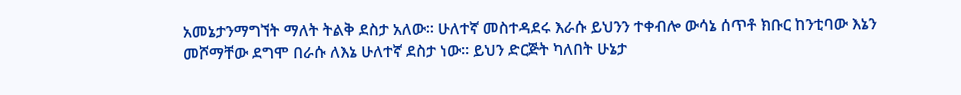አመኔታንማግኘት ማለት ትልቅ ደስታ አለው፡፡ ሁለተኛ መስተዳደሩ እራሱ ይህንን ተቀብሎ ውሳኔ ሰጥቶ ክቡር ከንቲባው እኔን መሾማቸው ደግሞ በራሱ ለእኔ ሁለተኛ ደስታ ነው፡፡ ይህን ድርጅት ካለበት ሁኔታ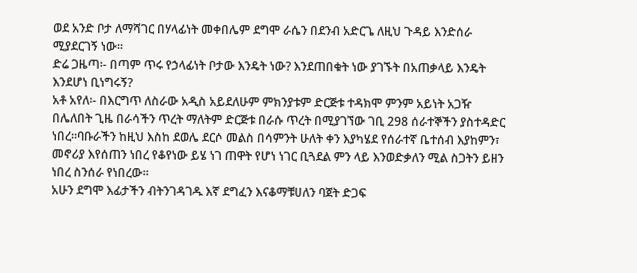ወደ አንድ ቦታ ለማሻገር በሃላፊነት መቀበሌም ደግሞ ራሴን በደንብ አድርጌ ለዚህ ጉዳይ እንድሰራ ሚያደርገኝ ነው፡፡
ድሬ ጋዜጣ፡- በጣም ጥሩ የኃላፊነት ቦታው እንዴት ነው? እንደጠበቁት ነው ያገኙት በአጠቃላይ እንዴት እንደሆነ ቢነግሩኝ?
አቶ አየለ፡- በእርግጥ ለስራው አዲስ አይደለሁም ምክንያቱም ድርጅቱ ተዳክሞ ምንም አይነት አጋዥ በሌለበት ጊዜ በራሳችን ጥረት ማለትም ድርጅቱ በራሱ ጥረት በሚያገኘው ገቢ 298 ሰራተኞችን ያስተዳድር ነበረ፡፡ባቡራችን ከዚህ እስከ ደወሌ ደርሶ መልስ በሳምንት ሁለት ቀን እያካሄደ የሰራተኛ ቤተሰብ እያከምን፣ መኖሪያ እየሰጠን ነበረ የቆየነው ይሄ ነገ ጠዋት የሆነ ነገር ቢጓደል ምን ላይ እንወድቃለን ሚል ስጋትን ይዘን ነበረ ስንሰራ የነበረው፡፡
አሁን ደግሞ እፊታችን ብትንገዳገዱ እኛ ደግፈን እናቆማቹሀለን ባጀት ድጋፍ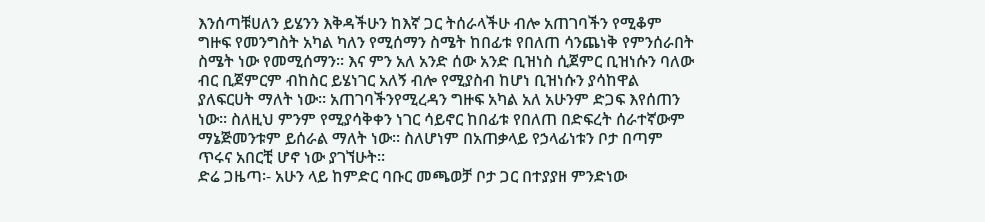እንሰጣቹሀለን ይሄንን እቅዳችሁን ከእኛ ጋር ትሰራላችሁ ብሎ አጠገባችን የሚቆም ግዙፍ የመንግስት አካል ካለን የሚሰማን ስሜት ከበፊቱ የበለጠ ሳንጨነቅ የምንሰራበት ስሜት ነው የመሚሰማን፡፡ እና ምን አለ አንድ ሰው አንድ ቢዝነስ ሲጀምር ቢዝነሱን ባለው ብር ቢጀምርም ብከስር ይሄነገር አለኝ ብሎ የሚያስብ ከሆነ ቢዝነሱን ያሳከዋል ያለፍርሀት ማለት ነው፡፡ አጠገባችንየሚረዳን ግዙፍ አካል አለ አሁንም ድጋፍ እየሰጠን ነው፡፡ ስለዚህ ምንም የሚያሳቅቀን ነገር ሳይኖር ከበፊቱ የበለጠ በድፍረት ሰራተኛውም ማኔጅመንቱም ይሰራል ማለት ነው፡፡ ስለሆነም በአጠቃላይ የኃላፊነቱን ቦታ በጣም ጥሩና አበርቺ ሆኖ ነው ያገኘሁት፡፡
ድሬ ጋዜጣ፡- አሁን ላይ ከምድር ባቡር መጫወቻ ቦታ ጋር በተያያዘ ምንድነው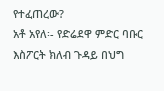የተፈጠረው?
አቶ አየለ፡- የድሬደዋ ምድር ባቡር እስፖርት ክለብ ጉዳይ በህግ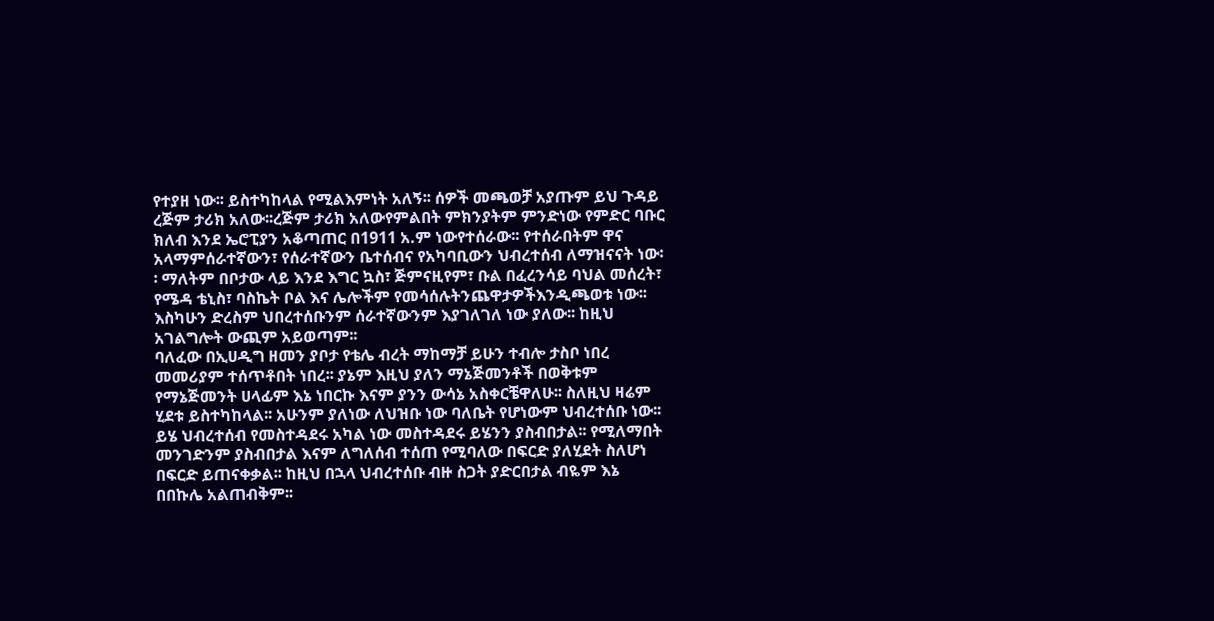የተያዘ ነው፡፡ ይስተካከላል የሚልእምነት አለኝ፡፡ ሰዎች መጫወቻ አያጡም ይህ ጉዳይ ረጅም ታሪክ አለው፡፡ረጅም ታሪክ አለውየምልበት ምክንያትም ምንድነው የምድር ባቡር ክለብ እንደ ኤሮፒያን አቆጣጠር በ1911 አ.ም ነውየተሰራው፡፡ የተሰራበትም ዋና አላማምሰራተኛውን፣ የሰራተኛውን ቤተሰብና የአካባቢውን ህብረተሰብ ለማዝናናት ነው፡፡ ማለትም በቦታው ላይ እንደ እግር ኳስ፣ ጅምናዚየም፣ ቡል በፈረንሳይ ባህል መሰረት፣ የሜዳ ቴኒስ፣ ባስኬት ቦል እና ሌሎችም የመሳሰሉትንጨዋታዎችእንዲጫወቱ ነው፡፡ እስካሁን ድረስም ህበረተሰቡንም ሰራተኛውንም እያገለገለ ነው ያለው፡፡ ከዚህ አገልግሎት ውጪም አይወጣም፡፡
ባለፈው በኢሀዲግ ዘመን ያቦታ የቴሌ ብረት ማከማቻ ይሁን ተብሎ ታስቦ ነበረ መመሪያም ተሰጥቶበት ነበረ፡፡ ያኔም እዚህ ያለን ማኔጅመንቶች በወቅቱም የማኔጅመንት ሀላፊም እኔ ነበርኩ እናም ያንን ውሳኔ አስቀርቼዋለሁ፡፡ ስለዚህ ዛሬም ሂደቱ ይስተካከላል፡፡ አሁንም ያለነው ለህዝቡ ነው ባለቤት የሆነውም ህብረተሰቡ ነው፡፡ ይሄ ህብረተሰብ የመስተዳደሩ አካል ነው መስተዳደሩ ይሄንን ያስብበታል፡፡ የሚለማበት መንገድንም ያስብበታል እናም ለግለሰብ ተሰጠ የሚባለው በፍርድ ያለሂደት ስለሆነ በፍርድ ይጠናቀቃል፡፡ ከዚህ በኋላ ህብረተሰቡ ብዙ ስጋት ያድርበታል ብዬም እኔ በበኩሌ አልጠብቅም፡፡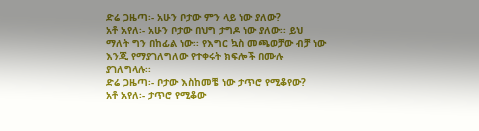ድሬ ጋዜጣ፡- አሁን ቦታው ምን ላይ ነው ያለው?
አቶ አየለ፡- አሁን ቦታው በህግ ታግዶ ነው ያለው፡፡ ይህ ማለት ግን በከፊል ነው፡፡ የእግር ኳስ መጫወቻው ብቻ ነው እንጂ የማያገለግለው የተቀሩት ክፍሎች በሙሉ ያገለግላሉ፡፡
ድሬ ጋዜጣ፡- ቦታው እስከመቼ ነው ታጥሮ የሚቆየው?
አቶ አየለ፡- ታጥሮ የሚቆው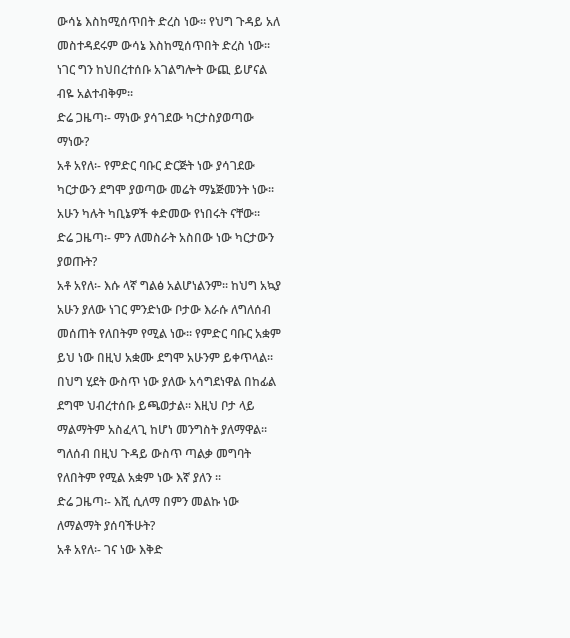ውሳኔ እስከሚሰጥበት ድረስ ነው፡፡ የህግ ጉዳይ አለ መስተዳደሩም ውሳኔ እስከሚሰጥበት ድረስ ነው፡፡ ነገር ግን ከህበረተሰቡ አገልግሎት ውጪ ይሆናል ብዬ አልተብቅም፡፡
ድሬ ጋዜጣ፡- ማነው ያሳገደው ካርታስያወጣው ማነው?
አቶ አየለ፡- የምድር ባቡር ድርጅት ነው ያሳገደው ካርታውን ደግሞ ያወጣው መሬት ማኔጅመንት ነው፡፡ አሁን ካሉት ካቢኔዎች ቀድመው የነበሩት ናቸው፡፡
ድሬ ጋዜጣ፡- ምን ለመስራት አስበው ነው ካርታውን ያወጡት?
አቶ አየለ፡- እሱ ላኛ ግልፅ አልሆነልንም፡፡ ከህግ አኳያ አሁን ያለው ነገር ምንድነው ቦታው እራሱ ለግለሰብ መሰጠት የለበትም የሚል ነው፡፡ የምድር ባቡር አቋም ይህ ነው በዚህ አቋሙ ደግሞ አሁንም ይቀጥላል፡፡ በህግ ሂደት ውስጥ ነው ያለው አሳግደነዋል በከፊል ደግሞ ህብረተሰቡ ይጫወታል፡፡ እዚህ ቦታ ላይ ማልማትም አስፈላጊ ከሆነ መንግስት ያለማዋል፡፡ ግለሰብ በዚህ ጉዳይ ውስጥ ጣልቃ መግባት የለበትም የሚል አቋም ነው እኛ ያለን ፡፡
ድሬ ጋዜጣ፡- እሺ ሲለማ በምን መልኩ ነው ለማልማት ያሰባችሁት?
አቶ አየለ፡- ገና ነው እቅድ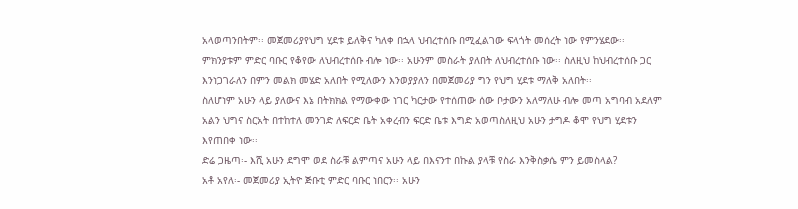አላወጣንበትም፡፡ መጀመሪያየህግ ሂደቱ ይለቅና ካለቀ በኋላ ህብረተሰቡ በሚፈልገው ፍላጎት መሰረት ነው የምንሄደው፡፡ ምክንያቱም ምድር ባቡር የቆየው ለህብረተሰቡ ብሎ ነው፡፡ አሁንም መስራት ያለበት ለህብረተሰቡ ነው፡፡ ስለዚህ ከህብረተሰቡ ጋር እንነጋገራለን በምን መልክ መሄድ አለበት የሚለውን እንወያያለን በመጀመሪያ ግን የህግ ሂደቱ ማለቅ አለበት፡፡
ስለሆነም አሁን ላይ ያለውና እኔ በትክክል የማውቀው ነገር ካርታው የተሰጠው ሰው ቦታውን አለማለሁ ብሎ መጣ አግባብ አደለም አልን ህግና ስርአት በተከተለ መንገድ ለፍርድ ቤት አቀረብን ፍርድ ቤቱ እግድ አወጣስለዚህ አሁን ታግዶ ቆሞ የህግ ሂደቱን እየጠበቀ ነው፡፡
ድሬ ጋዜጣ፡- እሺ አሁን ደግሞ ወደ ስራቹ ልምጣና አሁን ላይ በእናንተ በኩል ያላቹ የስራ እንቅስቃሴ ምን ይመስላል?
አቶ አየለ፡- መጀመሪያ ኢትዮ ጅቡቲ ምድር ባቡር ነበርን፡፡ አሁን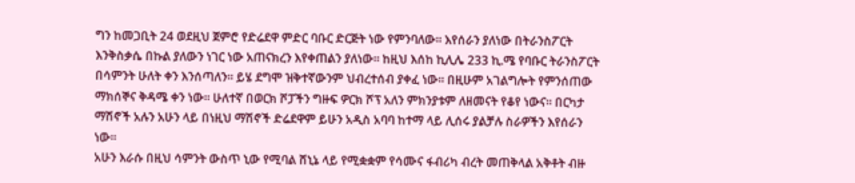ግን ከመጋቢት 24 ወደዚህ ጀምሮ የድሬደዋ ምድር ባቡር ድርጅት ነው የምንባለው፡፡ እየሰራን ያለነው በትራንስፖርት እንቅስቃሴ በኩል ያለውን ነገር ነው አጠናክረን እየቀጠልን ያለነው፡፡ ከዚህ እሰከ ኪሊሌ 233 ኪ.ሜ የባቡር ትራንስፖርት በሳምንት ሁለት ቀን እንሰጣለን፡፡ ይሄ ደግሞ ዝቅተኛውንም ህብረተሰብ ያቀፈ ነው፡፡ በዚሁም አገልግሎት የምንሰጠው ማክሰኞና ቅዳሜ ቀን ነው፡፡ ሁለተኛ በወርክ ሾፓችን ግዙፍ ዎርክ ሾፕ አለን ምክንያቱም ለዘመናት የቆየ ነውና፡፡ በርካታ ማሽኖች አሉን አሁን ላይ በነዚህ ማሽኖች ድሬደዋም ይሁን አዲስ አባባ ከተማ ላይ ሊሰሩ ያልቻሉ ስራዎችን እየሰራን ነው፡፡
አሁን እራሱ በዚህ ሳምንት ውስጥ ኒው የሚባል ሸኒኔ ላይ የሚቋቋም የሳሙና ፋብሪካ ብረት መጠቅላል አቅቶት ብዙ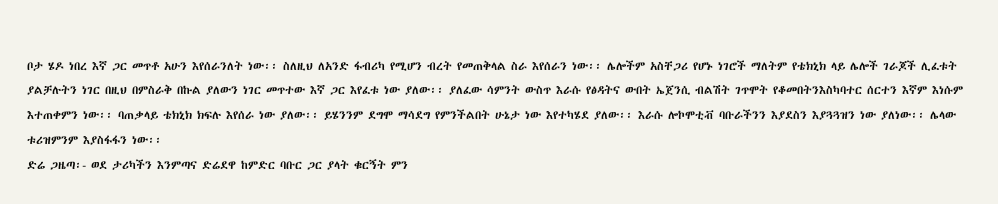ቦታ ሄዶ ነበረ እኛ ጋር መጥቶ አሁን እየሰራንለት ነው፡፡ ስለዚህ ለአንድ ፋብሪካ የሚሆን ብረት የመጠቅላል ስራ እየሰራን ነው፡፡ ሌሎችም አስቸጋሪ የሆኑ ነገሮች ማለትም የቴክኒክ ላይ ሌሎች ገራጆች ሊፈቱት ያልቻሉትን ነገር በዚህ በምስራቅ በኩል ያለውን ነገር መጥተው እኛ ጋር እየፈቱ ነው ያለው፡፡ ያለፈው ሳምንት ውስጥ እራሱ የፅዳትና ውበት ኤጀንሲ ብልሽት ገጥሞት የቆመበትንእስካባተር ሰርተን እኛም እነሱም እተጠቀምን ነው፡፡ ባጠቃላይ ቴክኒክ ክፍሉ እየሰራ ነው ያለው፡፡ ይሄንንም ደግሞ ማሳደግ የምንችልበት ሁኔታ ነው እየተካሄደ ያለው፡፡ እራሱ ሎኮሞቲቭ ባቡራችንን እያደስን እያጓጓዝን ነው ያለነው፡፡ ሌላው ቱሪዝምንም እያስፋፋን ነው፡፡
ድሬ ጋዜጣ፡- ወደ ታሪካችን እንምጣና ድሬደዋ ከምድር ባቡር ጋር ያላት ቁርኝት ምን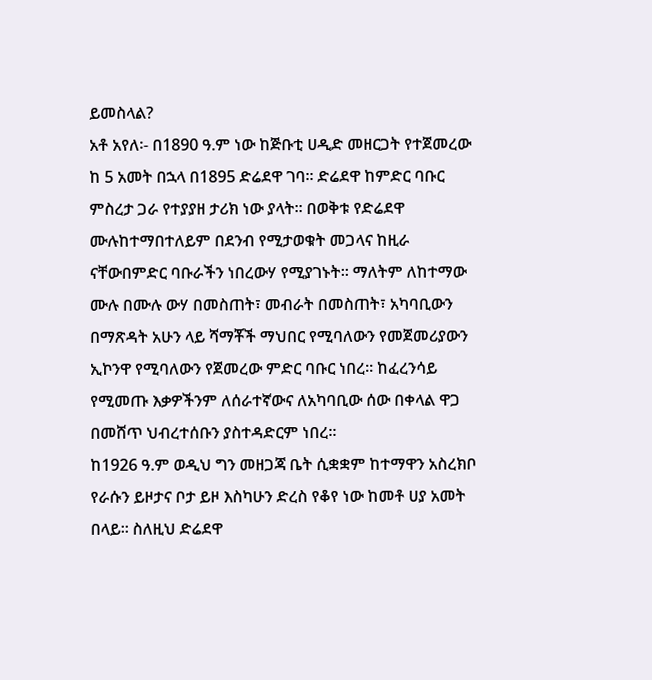ይመስላል?
አቶ አየለ፡- በ1890 ዓ.ም ነው ከጅቡቲ ሀዲድ መዘርጋት የተጀመረው ከ 5 አመት በኋላ በ1895 ድሬደዋ ገባ፡፡ ድሬደዋ ከምድር ባቡር ምስረታ ጋራ የተያያዘ ታሪክ ነው ያላት፡፡ በወቅቱ የድሬደዋ ሙሉከተማበተለይም በደንብ የሚታወቁት መጋላና ከዚራ ናቸውበምድር ባቡራችን ነበረውሃ የሚያገኑት፡፡ ማለትም ለከተማው ሙሉ በሙሉ ውሃ በመስጠት፣ መብራት በመስጠት፣ አካባቢውን በማጽዳት አሁን ላይ ሻማቾች ማህበር የሚባለውን የመጀመሪያውን ኢኮንዋ የሚባለውን የጀመረው ምድር ባቡር ነበረ፡፡ ከፈረንሳይ የሚመጡ እቃዎችንም ለሰራተኛውና ለአካባቢው ሰው በቀላል ዋጋ በመሸጥ ህብረተሰቡን ያስተዳድርም ነበረ፡፡
ከ1926 ዓ.ም ወዲህ ግን መዘጋጃ ቤት ሲቋቋም ከተማዋን አስረክቦ የራሱን ይዞታና ቦታ ይዞ እስካሁን ድረስ የቆየ ነው ከመቶ ሀያ አመት በላይ፡፡ ስለዚህ ድሬደዋ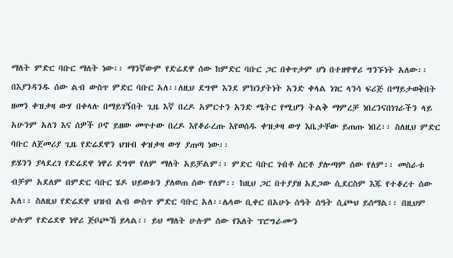ማለት ምድር ባቡር ማለት ነው፡፡ ማንኛውም የድሬደዋ ሰው ከምድር ባቡር ጋር በቀጥታም ሆነ በተዘዋዋሪ ግንኙነት አለው፡፡ በእያንዳንዱ ሰው ልብ ውስጥ ምድር ባቡር አለ፡፡ለዚህ ደግሞ እንደ ምክንያትነት አንድ ቀላል ነገር ላንሳ ፍሪጅ በማይታወቅበት ዘመን ቀዝቃዛ ውሃ በቀላሉ በማይገኝበት ጊዜ እኛ በረዶ አምርተን አንድ ሜትር የሚሆን ትልቅ ማምረቻ ነበረንናበነገራችን ላይ አሁንም አለን እና ሰዎች ቦኖ ይዘው መጥተው በረዶ እየቆራረጡ እየወሰዱ ቀዝቃዛ ውሃ እቤታቸው ይጠጡ ነበረ፡፡ ስለዚህ ምድር ባቡር ለጀመሪያ ጊዜ የድሬደዋን ህዝብ ቀዝቃዛ ውሃ ያጠጣ ነው፡፡
ይሄንን ያላደረገ የድሬደዋ ነዋሪ ደግሞ የለም ማለት አይቻልም፡፡ ምድር ባቡር ገብቶ ሰርቶ ያሎጣም ሰው የለም፡፡ መስራቱ ብቻም አደለም በምድር ባቡር ሄዶ ህይወቱን ያለወጠ ሰው የለም፡፡ ከዚህ ጋር በተያያዘ አደጋው ሲደርስም እጁ የተቆረተ ሰው አለ፡፡ ስለዚህ የድሬደዋ ህዝብ ልብ ውስጥ ምድር ባቡር አለ፡፡ሌላው ቢቀር በአሁኑ ሰዓት ሰዓት ሲጮህ ይሰማል፡፡ በዚህም ሁሉም የድሬደዋ ነዋሪ ጅቦጮኸ ይላል፡፡ ይህ ማለት ሁሉም ሰው የእለት ፕሮግራሙን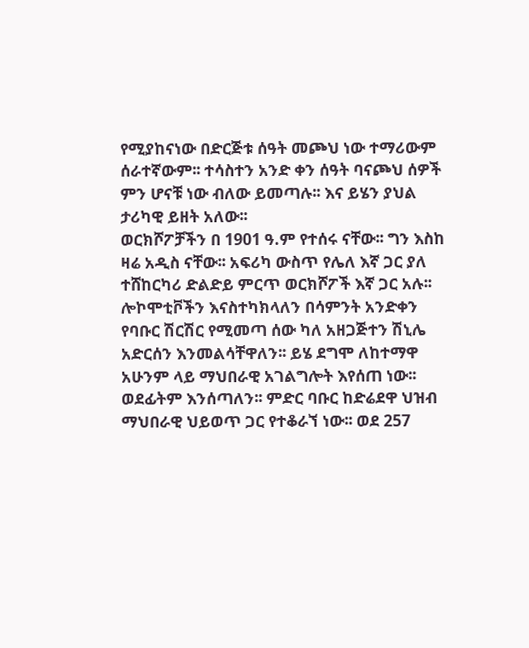የሚያከናነው በድርጅቱ ሰዓት መጮህ ነው ተማሪውም ሰራተኛውም፡፡ ተሳስተን አንድ ቀን ሰዓት ባናጮህ ሰዎች ምን ሆናቹ ነው ብለው ይመጣሉ፡፡ እና ይሄን ያህል ታሪካዊ ይዘት አለው፡፡
ወርክሾፖቻችን በ 1901 ዓ.ም የተሰሩ ናቸው፡፡ ግን እስከ ዛሬ አዲስ ናቸው፡፡ አፍሪካ ውስጥ የሌለ እኛ ጋር ያለ ተሸከርካሪ ድልድይ ምርጥ ወርክሾፖች እኛ ጋር አሉ፡፡ ሎኮሞቲቮችን እናስተካክላለን በሳምንት አንድቀን የባቡር ሽርሽር የሚመጣ ሰው ካለ አዘጋጅተን ሽኒሌ አድርሰን እንመልሳቸዋለን፡፡ ይሄ ደግሞ ለከተማዋ አሁንም ላይ ማህበራዊ አገልግሎት እየሰጠ ነው፡፡ ወደፊትም እንሰጣለን፡፡ ምድር ባቡር ከድሬደዋ ህዝብ ማህበራዊ ህይወጥ ጋር የተቆራኘ ነው፡፡ ወደ 257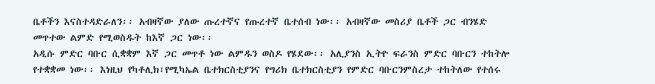ቤቶችን እናስተዳድራለን፡፡ አብዛኛው ያለው ጡረተኛና የጡረተኛ ቤተሰብ ነው፡፡ አብዛኛው መስሪያ ቤቶች ጋር ብንሄድ መጥተው ልምድ የሚወስዱት ከእኛ ጋር ነው፡፡
አዲሱ ምድር ባቡር ሲቋቋም እኛ ጋር መጥቶ ነው ልምዱን ወስዶ የሄደው፡፡ አሊያንስ ኢትዮ ፍራንስ ምድር ባቡርን ተከትሎ የተቋቋመ ነው፡፡ እነዚህ የካቶሊክ፣የሚካኤል ቤተክርስቲያንና የግሪክ ቤተክርስቲያን የምድር ባቡርንምስረታ ተከትለው የተሰሩ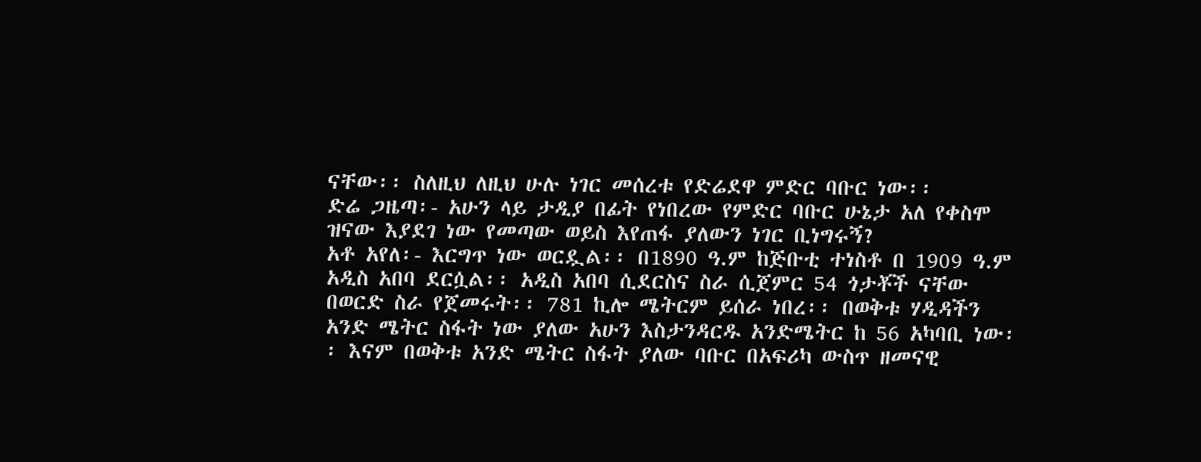ናቸው፡፡ ስለዚህ ለዚህ ሁሉ ነገር መሰረቱ የድሬደዋ ምድር ባቡር ነው፡፡
ድሬ ጋዜጣ፡- አሁን ላይ ታዲያ በፊት የነበረው የምድር ባቡር ሁኔታ አለ የቀስሞ ዝናው እያደገ ነው የመጣው ወይስ እየጠፋ ያለውን ነገር ቢነግሩኝ?
አቶ አየለ፡- እርግጥ ነው ወርዷል፡፡ በ1890 ዓ.ም ከጅቡቲ ተነስቶ በ 1909 ዓ.ም አዲስ አበባ ደርሷል፡፡ አዲስ አበባ ሲደርስና ስራ ሲጀምር 54 ጎታቾች ናቸው በወርድ ስራ የጀመሩት፡፡ 781 ኪሎ ሜትርም ይሰራ ነበረ፡፡ በወቅቱ ሃዲዳችን አንድ ሜትር ስፋት ነው ያለው አሁን እስታንዳርዱ አንድሜትር ከ 56 አካባቢ ነው፡፡ እናም በወቅቱ አንድ ሜትር ስፋት ያለው ባቡር በአፍሪካ ውስጥ ዘመናዊ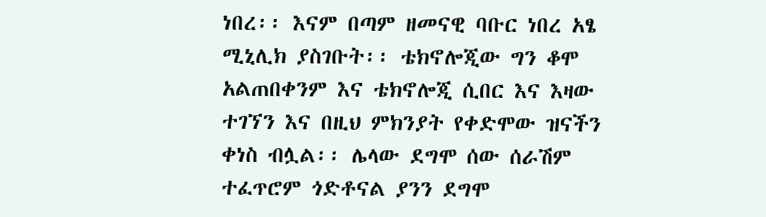ነበረ፡፡ እናም በጣም ዘመናዊ ባቡር ነበረ አፄ ሚኒሊክ ያስገቡት፡፡ ቴክኖሎጂው ግን ቆሞ አልጠበቀንም እና ቴክኖሎጂ ሲበር እና እዛው ተገኘን እና በዚህ ምክንያት የቀድሞው ዝናችን ቀነስ ብሏል፡፡ ሌላው ደግሞ ሰው ሰራሽም ተፈጥሮም ጎድቶናል ያንን ደግሞ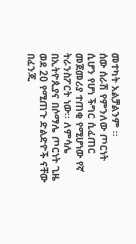መተካት አልቻልንም ፡፡
ሰው ሰራሽ የምንለው ጦርነት ሲሆን የሆነ ችግር ሲፈጠር መጀመሪያ ተጠቂ የሚሆነው የኛ ትራንስፖርት ነው፡፡ ለምሳሌ በኢትዮጲያና በሶማሌ ጦርነት ጊዜ ወደ 20 የሚጠጉ ድልድዮች ናቸው በፈንጂ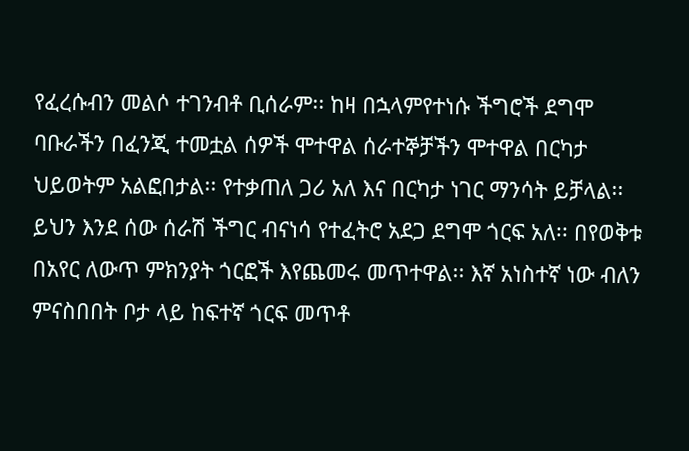የፈረሱብን መልሶ ተገንብቶ ቢሰራም፡፡ ከዛ በኋላምየተነሱ ችግሮች ደግሞ ባቡራችን በፈንጂ ተመቷል ሰዎች ሞተዋል ሰራተኞቻችን ሞተዋል በርካታ ህይወትም አልፎበታል፡፡ የተቃጠለ ጋሪ አለ እና በርካታ ነገር ማንሳት ይቻላል፡፡ ይህን እንደ ሰው ሰራሽ ችግር ብናነሳ የተፈትሮ አደጋ ደግሞ ጎርፍ አለ፡፡ በየወቅቱ በአየር ለውጥ ምክንያት ጎርፎች እየጨመሩ መጥተዋል፡፡ እኛ አነስተኛ ነው ብለን ምናስበበት ቦታ ላይ ከፍተኛ ጎርፍ መጥቶ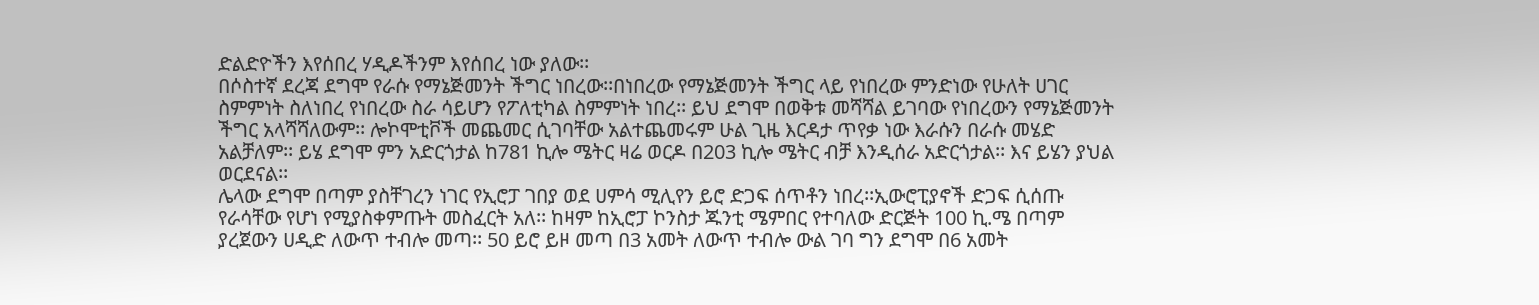ድልድዮችን እየሰበረ ሃዲዶችንም እየሰበረ ነው ያለው፡፡
በሶስተኛ ደረጃ ደግሞ የራሱ የማኔጅመንት ችግር ነበረው፡፡በነበረው የማኔጅመንት ችግር ላይ የነበረው ምንድነው የሁለት ሀገር ስምምነት ስለነበረ የነበረው ስራ ሳይሆን የፖለቲካል ስምምነት ነበረ፡፡ ይህ ደግሞ በወቅቱ መሻሻል ይገባው የነበረውን የማኔጅመንት ችግር አላሻሻለውም፡፡ ሎኮሞቲቮች መጨመር ሲገባቸው አልተጨመሩም ሁል ጊዜ እርዳታ ጥየቃ ነው እራሱን በራሱ መሄድ አልቻለም፡፡ ይሄ ደግሞ ምን አድርጎታል ከ781 ኪሎ ሜትር ዛሬ ወርዶ በ203 ኪሎ ሜትር ብቻ እንዲሰራ አድርጎታል፡፡ እና ይሄን ያህል ወርደናል፡፡
ሌላው ደግሞ በጣም ያስቸገረን ነገር የኢሮፓ ገበያ ወደ ሀምሳ ሚሊየን ይሮ ድጋፍ ሰጥቶን ነበረ፡፡ኢውሮፒያኖች ድጋፍ ሲሰጡ የራሳቸው የሆነ የሚያስቀምጡት መስፈርት አለ፡፡ ከዛም ከኢሮፓ ኮንስታ ጁንቲ ሜምበር የተባለው ድርጅት 100 ኪ.ሜ በጣም ያረጀውን ሀዲድ ለውጥ ተብሎ መጣ፡፡ 50 ይሮ ይዞ መጣ በ3 አመት ለውጥ ተብሎ ውል ገባ ግን ደግሞ በ6 አመት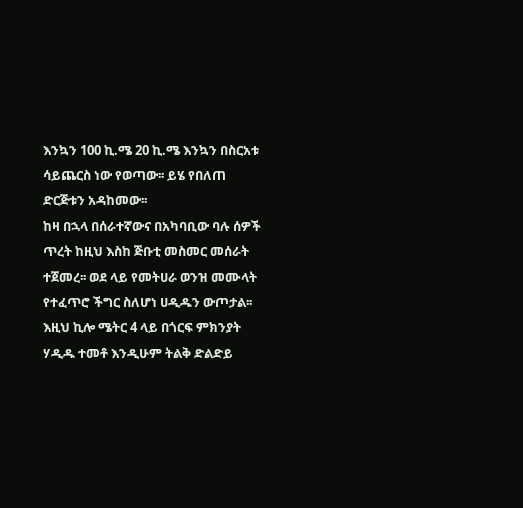እንኳን 100 ኪ.ሜ 20 ኪ.ሜ እንኳን በስርአቱ ሳይጨርስ ነው የወጣው፡፡ ይሄ የበለጠ ድርጅቱን አዳከመው፡፡
ከዛ በኋላ በሰራተኛውና በአካባቢው ባሉ ሰዎች ጥረት ከዚህ እስከ ጅቡቲ መስመር መሰራት ተጀመረ፡፡ ወደ ላይ የመትሀራ ወንዝ መሙላት የተፈጥሮ ችግር ስለሆነ ሀዲዱን ውጦታል፡፡ እዚህ ኪሎ ሜትር 4 ላይ በጎርፍ ምክንያት ሃዲዱ ተመቶ እንዲሁም ትልቅ ድልድይ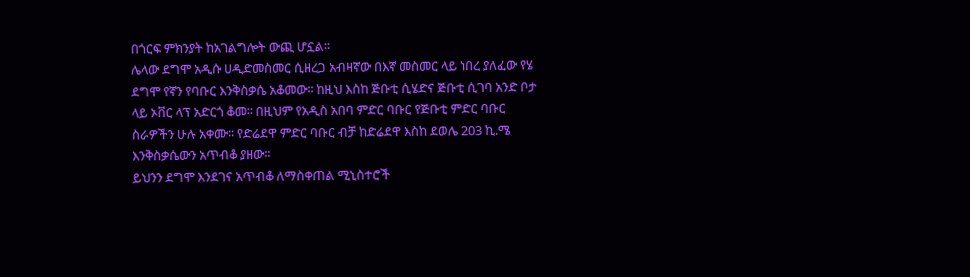በጎርፍ ምክንያት ከአገልግሎት ውጪ ሆኗል፡፡
ሌላው ደግሞ አዲሱ ሀዲድመስመር ሲዘረጋ አብዛኛው በእኛ መስመር ላይ ነበረ ያለፈው የሄ ደግሞ የኛን የባቡር እንቅስቃሴ አቆመው፡፡ ከዚህ እስከ ጅቡቲ ሲሄድና ጅቡቲ ሲገባ አንድ ቦታ ላይ ኦቨር ላፕ አድርጎ ቆመ፡፡ በዚህም የአዲስ አበባ ምድር ባቡር የጅቡቲ ምድር ባቡር ስራዎችን ሁሉ አቀሙ፡፡ የድሬደዋ ምድር ባቡር ብቻ ከድሬደዋ እስከ ደወሌ 203 ኪ.ሜ እንቅስቃሴውን አጥብቆ ያዘው፡፡
ይህንን ደግሞ እንደገና አጥብቆ ለማስቀጠል ሚኒስተሮች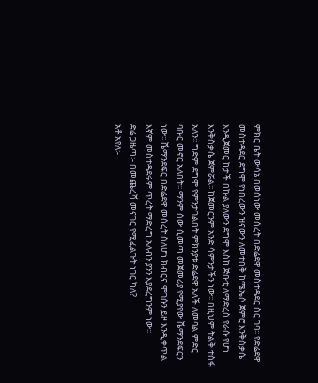ምክር ቤት ውሳኔ በወሰነው መሰረት በድሬደዋ መስተዳደር ስር ገባ፡፡ የድሬደዋ መስተዳደር ደግሞ የነበረውን ዝናውን ለመተበቅ ከሜኤሶ ጀምሮ እንቅስቃሴ እንዲጀመር ከታች በኩል ያለውን ደግሞ እስከ ጅቡቲ ለማድረስ የራሱ የሆነ እንቅስቃሴ ጀምሯል፡፡ ከጀመርንም አንድ ሳምንታችን ነው፡፡ በዚህም ትልቅ ተስፋ አለን፡፡ ግድም ደግሞ የምንታገልበት ምክንያቱ ድሬደዋ አለች ለመባል ምድር ባቡር መኖር አለበት፡፡ ማንም ሰው ሲመጣ መጀመሪያ የሚያየው ሼማንደፍርን ነው፡፡ ሼማንደፍር በድሬደዋ መሰረት ስለሆነ ክብርና ሞገሱን ይዞ እንዲቀጥል እኛም መስተዳደሩም ጥረት ማድረግ አለብን ያንን እያደረግንም ነው፡፡
ድሬ ጋዜጣ፡- በመጨረሻ መናገር የሚፈልጉት ነገር ካለ?
አቶ አየለ፡-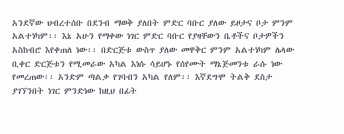አንደኛው ህብረተሰቡ በደንብ ማወቅ ያለበት ምድር ባቡር ያለው ይዞታና ቦታ ምንም አልተነካም፡፡ እኔ አሁን የማቀው ነገር ምድር ባቡር የያዛቸውን ቤቶችና ቦታዎችን አስከብሮ እየቀጠለ ነው፡፡ በድርጅቱ ውስጥ ያለው መዋቅር ምንም አልተነካም ሌላው ቢቀር ድርጅቱን የሚመራው አካል እነሱ ሳይሆኑ የሰየሙት ማኔጅመንቱ ራሱ ነው የመረጠው፡፡ አንድም ጣልቃ የገባብን አካል የለም፡፡ እኛደግሞ ትልቅ ደስታ ያገኘንበት ነገር ምንድነው ከዚህ በፊት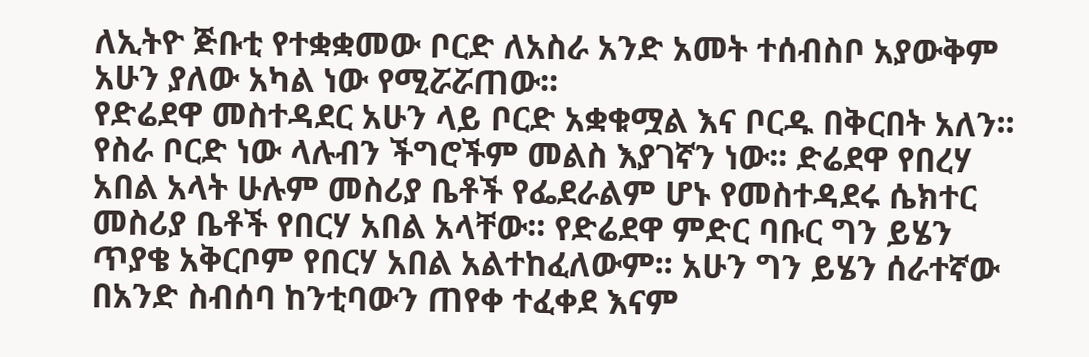ለኢትዮ ጅቡቲ የተቋቋመው ቦርድ ለአስራ አንድ አመት ተሰብስቦ አያውቅም አሁን ያለው አካል ነው የሚሯሯጠው፡፡
የድሬደዋ መስተዳደር አሁን ላይ ቦርድ አቋቁሟል እና ቦርዱ በቅርበት አለን፡፡ የስራ ቦርድ ነው ላሉብን ችግሮችም መልስ እያገኛን ነው፡፡ ድሬደዋ የበረሃ አበል አላት ሁሉም መስሪያ ቤቶች የፌደራልም ሆኑ የመስተዳደሩ ሴክተር መስሪያ ቤቶች የበርሃ አበል አላቸው፡፡ የድሬደዋ ምድር ባቡር ግን ይሄን ጥያቄ አቅርቦም የበርሃ አበል አልተከፈለውም፡፡ አሁን ግን ይሄን ሰራተኛው በአንድ ስብሰባ ከንቲባውን ጠየቀ ተፈቀደ እናም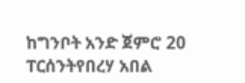ከግንቦት አንድ ጀምሮ 20 ፐርሰንትየበረሃ አበል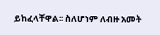ይከፈላቸዋል፡፡ ስለሆነም ለብዙ አመት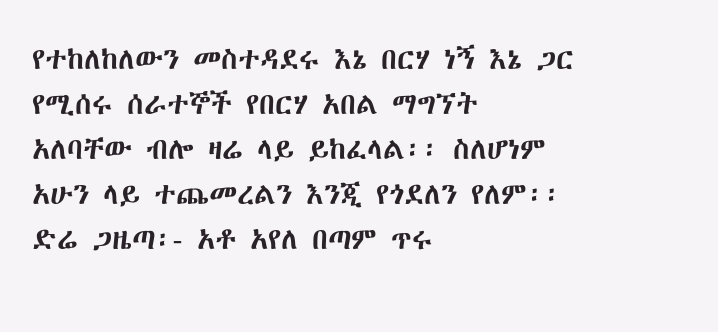የተከለከለውን መስተዳደሩ እኔ በርሃ ነኝ እኔ ጋር የሚሰሩ ሰራተኞች የበርሃ አበል ማግኘት አለባቸው ብሎ ዛሬ ላይ ይከፈላል፡፡ ስለሆነም አሁን ላይ ተጨመረልን እንጂ የጎደለን የለም፡፡
ድሬ ጋዜጣ፡- አቶ አየለ በጣም ጥሩ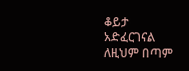ቆይታ አድፈርገናል ለዚህም በጣም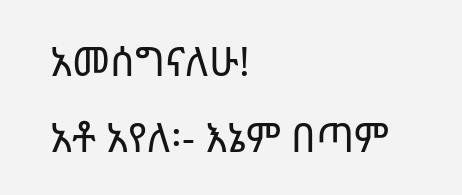አመሰግናለሁ!
አቶ አየለ፡- እኔም በጣም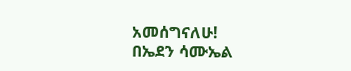አመሰግናለሁ!
በኤደን ሳሙኤል